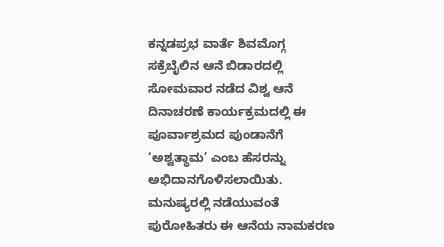ಕನ್ನಡಪ್ರಭ ವಾರ್ತೆ ಶಿವಮೊಗ್ಗ
ಸಕ್ರೆಬೈಲಿನ ಆನೆ ಬಿಡಾರದಲ್ಲಿ ಸೋಮವಾರ ನಡೆದ ವಿಶ್ವ ಆನೆ ದಿನಾಚರಣೆ ಕಾರ್ಯಕ್ರಮದಲ್ಲಿ ಈ ಪೂರ್ವಾಶ್ರಮದ ಪುಂಡಾನೆಗೆ ‘ಅಶ್ವತ್ಥಾಮ’ ಎಂಬ ಹೆಸರನ್ನು ಅಭಿದಾನಗೊಳಿಸಲಾಯಿತು.
ಮನುಷ್ಯರಲ್ಲಿ ನಡೆಯುವಂತೆ ಪುರೋಹಿತರು ಈ ಆನೆಯ ನಾಮಕರಣ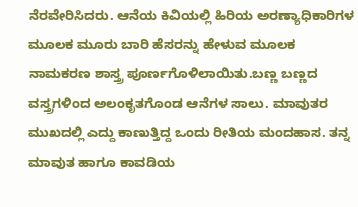ನೆರವೇರಿಸಿದರು. ಆನೆಯ ಕಿವಿಯಲ್ಲಿ ಹಿರಿಯ ಅರಣ್ಯಾಧಿಕಾರಿಗಳ ಮೂಲಕ ಮೂರು ಬಾರಿ ಹೆಸರನ್ನು ಹೇಳುವ ಮೂಲಕ ನಾಮಕರಣ ಶಾಸ್ತ್ರ ಪೂರ್ಣಗೊಳಿಲಾಯಿತು.ಬಣ್ಣ ಬಣ್ಣದ ವಸ್ತ್ರಗಳಿಂದ ಅಲಂಕೃತಗೊಂಡ ಆನೆಗಳ ಸಾಲು. ಮಾವುತರ ಮುಖದಲ್ಲಿ ಎದ್ದು ಕಾಣುತ್ತಿದ್ದ ಒಂದು ರೀತಿಯ ಮಂದಹಾಸ. ತನ್ನ ಮಾವುತ ಹಾಗೂ ಕಾವಡಿಯ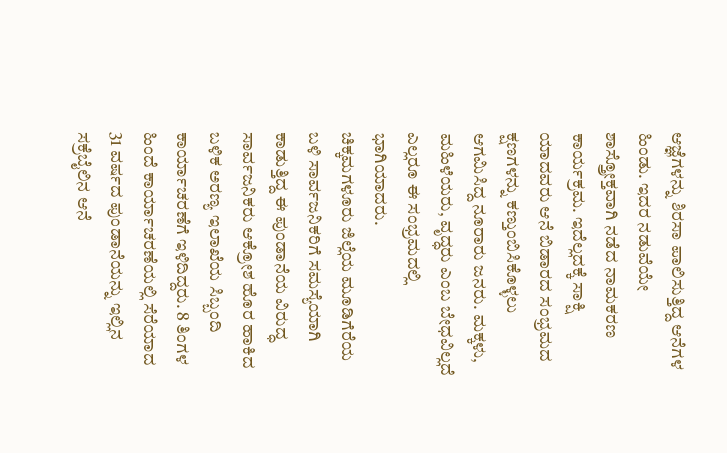ಆಜ್ಞೆಗಳನ್ನು ಶಿರಸಾ ಪಾಲಿಸುತ್ತಿದ್ದ ಆನೆಗಳ ಹಿಂಡು. ಇದರ ನಡುವೆಯೇ ಶಾಸ್ತ್ರೋಕ್ತವಾಗಿ ನಡೆದ ನಾಮಕರಣ ಕಾರ್ಯಕ್ರಮ. ಇದೆಲ್ಲದಕ್ಕೆ ಸಾಕ್ಷಿ ಯಾದವರು ಆನೆ ಬಿಡಾರದ ಸಂಭ್ರಮದ ಕ್ಷಣಗಳನ್ನು ಕಣ್ತುಂಬಿಸಿಕೊಳ್ಳಲು ಆಗಮಿಸಿದ್ದ ನೂರಾರು ಜನರು. ಮಕ್ಕಳು, ಮಹಿಳೆಯರು, ವೃದ್ಧರು ಎಂಬ ಬೇಧವಿಲ್ಲದೆ ಎಲ್ಲರೂ ಈ ಸಂಭ್ರಮದಲ್ಲಿ ಭಾಗಿಯಾದರು.
ಚಿಕ್ಕಮಗಳೂರು ಜಿಲ್ಲೆಯ ಮೂಡಿಗೆರೆಯ ಬಳಿ ಸಾರ್ವಜನಿಕರಿಗೆ ಸಮಸ್ಯೆಯಾಗಿ ಕಾಡುತ್ತಿದ್ದ ಈ ಪುಂಡಾನೆಯ ವಿರುದ್ಧ ಸಾರ್ವಜನಿಕರು ಆಕ್ರೋಶ ಹೊರ ಹಾಕಿದ ಬಳಿಕ ಅರಣ್ಯ ಇಲಾಖೆಯ ಸಿಬ್ಬಂದಿ ಕಾರ್ಯಾಚರಣೆಗೆ ಇಳಿದಿದ್ದರು. 8 ತಿಂಗಳ ಹಿಂದೆ ಕಾರ್ಯಾಚರಣೆಯಲ್ಲಿ ಸೆರೆಯಾದ 31 ವರ್ಷದ ಪುಂಡಾನೆಯನ್ನು ಇಲ್ಲಿನ ಸಕ್ರೆಬೈಲಿನ ಆನೆ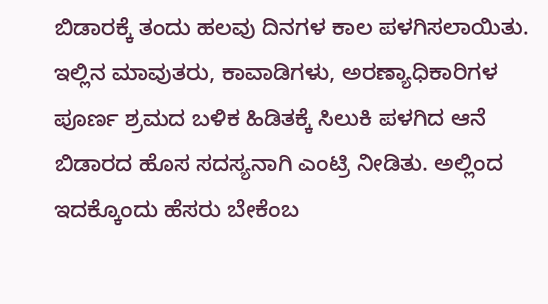ಬಿಡಾರಕ್ಕೆ ತಂದು ಹಲವು ದಿನಗಳ ಕಾಲ ಪಳಗಿಸಲಾಯಿತು. ಇಲ್ಲಿನ ಮಾವುತರು, ಕಾವಾಡಿಗಳು, ಅರಣ್ಯಾಧಿಕಾರಿಗಳ ಪೂರ್ಣ ಶ್ರಮದ ಬಳಿಕ ಹಿಡಿತಕ್ಕೆ ಸಿಲುಕಿ ಪಳಗಿದ ಆನೆ ಬಿಡಾರದ ಹೊಸ ಸದಸ್ಯನಾಗಿ ಎಂಟ್ರಿ ನೀಡಿತು. ಅಲ್ಲಿಂದ ಇದಕ್ಕೊಂದು ಹೆಸರು ಬೇಕೆಂಬ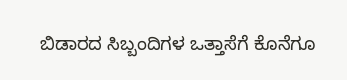ಬಿಡಾರದ ಸಿಬ್ಬಂದಿಗಳ ಒತ್ತಾಸೆಗೆ ಕೊನೆಗೂ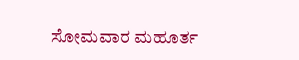ಸೋಮವಾರ ಮಹೂರ್ತ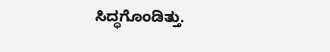ಸಿದ್ಧಗೊಂಡಿತ್ತು.